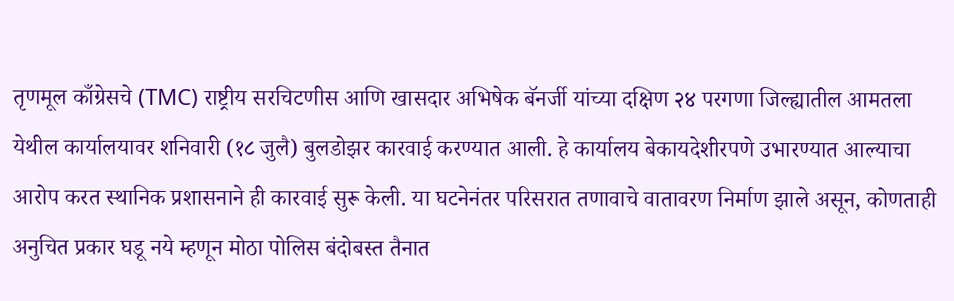तृणमूल काँग्रेसचे (TMC) राष्ट्रीय सरचिटणीस आणि खासदार अभिषेक बॅनर्जी यांच्या दक्षिण २४ परगणा जिल्ह्यातील आमतला येथील कार्यालयावर शनिवारी (१८ जुलै) बुलडोझर कारवाई करण्यात आली. हे कार्यालय बेकायदेशीरपणे उभारण्यात आल्याचा आरोप करत स्थानिक प्रशासनाने ही कारवाई सुरू केली. या घटनेनंतर परिसरात तणावाचे वातावरण निर्माण झाले असून, कोणताही अनुचित प्रकार घडू नये म्हणून मोठा पोलिस बंदोबस्त तैनात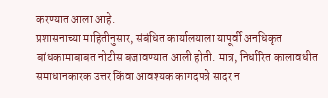करण्यात आला आहे.
प्रशासनाच्या माहितीनुसार, संबंधित कार्यालयाला यापूर्वी अनधिकृत बांधकामाबाबत नोटीस बजावण्यात आली होती. मात्र, निर्धारित कालावधीत समाधानकारक उत्तर किंवा आवश्यक कागदपत्रे सादर न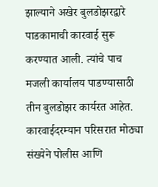झाल्याने अखेर बुलडोझरद्वारे पाडकामाची कारवाई सुरू करण्यात आली. त्यांचे पाच मजली कार्यालय पाडण्यासाठी तीन बुलडोझर कार्यरत आहेत. कारवाईदरम्यान परिसरात मोठ्या संख्येने पोलीस आणि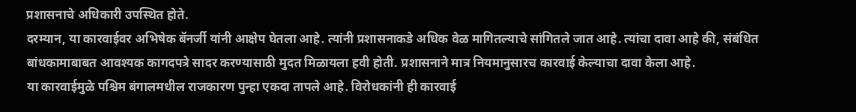प्रशासनाचे अधिकारी उपस्थित होते.
दरम्यान, या कारवाईवर अभिषेक बॅनर्जी यांनी आक्षेप घेतला आहे. त्यांनी प्रशासनाकडे अधिक वेळ मागितल्याचे सांगितले जात आहे. त्यांचा दावा आहे की, संबंधित बांधकामाबाबत आवश्यक कागदपत्रे सादर करण्यासाठी मुदत मिळायला हवी होती. प्रशासनाने मात्र नियमानुसारच कारवाई केल्याचा दावा केला आहे.
या कारवाईमुळे पश्चिम बंगालमधील राजकारण पुन्हा एकदा तापले आहे. विरोधकांनी ही कारवाई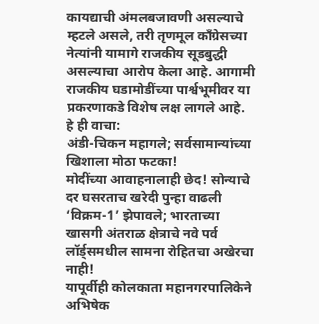कायद्याची अंमलबजावणी असल्याचे म्हटले असले, तरी तृणमूल काँग्रेसच्या नेत्यांनी यामागे राजकीय सूडबुद्धी असल्याचा आरोप केला आहे. आगामी राजकीय घडामोडींच्या पार्श्वभूमीवर या प्रकरणाकडे विशेष लक्ष लागले आहे.
हे ही वाचा:
अंडी-चिकन महागले; सर्वसामान्यांच्या खिशाला मोठा फटका!
मोदींच्या आवाहनालाही छेद! सोन्याचे दर घसरताच खरेदी पुन्हा वाढली
‘विक्रम-1’ झेपावले; भारताच्या खासगी अंतराळ क्षेत्राचे नवे पर्व
लॉर्ड्समधील सामना रोहितचा अखेरचा नाही!
यापूर्वीही कोलकाता महानगरपालिकेने अभिषेक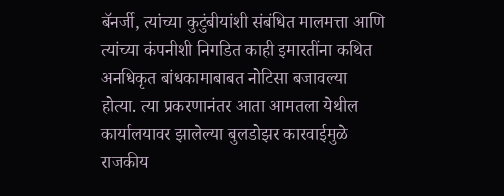बॅनर्जी, त्यांच्या कुटुंबीयांशी संबंधित मालमत्ता आणि त्यांच्या कंपनीशी निगडित काही इमारतींना कथित अनधिकृत बांधकामाबाबत नोटिसा बजावल्या होत्या. त्या प्रकरणानंतर आता आमतला येथील कार्यालयावर झालेल्या बुलडोझर कारवाईमुळे राजकीय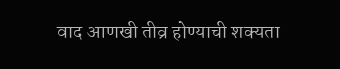वाद आणखी तीव्र होण्याची शक्यता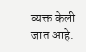व्यक्त केली जात आहे.